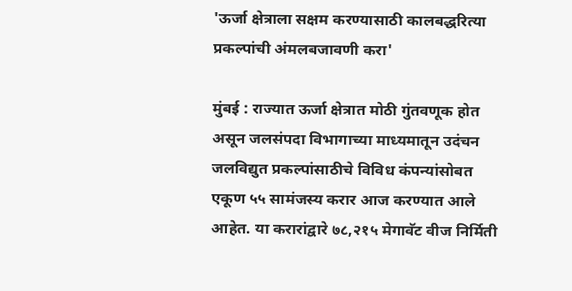'ऊर्जा क्षेत्राला सक्षम करण्यासाठी कालबद्धरित्या प्रकल्पांची अंमलबजावणी करा'

मुंबई : राज्यात ऊर्जा क्षेत्रात मोठी गुंतवणूक होत असून जलसंपदा विभागाच्या माध्यमातून उदंचन जलविद्युत प्रकल्पांसाठीचे विविध कंपन्यांसोबत एकूण ५५ सामंजस्य करार आज करण्यात आले आहेत. या करारांद्वारे ७८,२१५ मेगावॅट वीज निर्मिती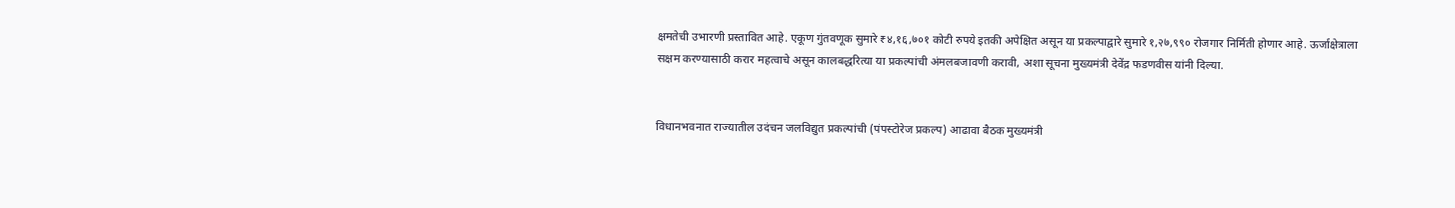क्षमतेची उभारणी प्रस्तावित आहे. एकूण गुंतवणूक सुमारे ₹४,१६,७०१ कोटी रुपये इतकी अपेक्षित असून या प्रकल्पाद्वारे सुमारे १,२७,९९० रोजगार निर्मिती होणार आहे. ऊर्जाक्षेत्राला सक्षम करण्यासाठी करार महत्वाचे असून कालबद्धरित्या या प्रकल्पांची अंमलबजावणी करावी, अशा सूचना मुख्यमंत्री देवेंद्र फडणवीस यांनी दिल्या.


विधानभवनात राज्यातील उदंचन जलविद्युत प्रकल्पांची (पंपस्टोरेज प्रकल्प) आढावा बैठक मुख्यमंत्री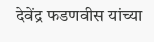देवेंद्र फडणवीस यांच्या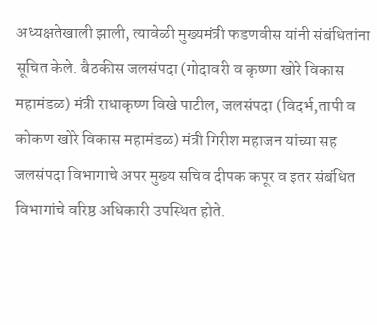अध्यक्षतेखाली झाली, त्यावेळी मुख्यमंत्री फडणवीस यांनी संबंधितांना सूचित केले. बैठकीस जलसंपदा (गोदावरी व कृष्णा खोरे विकास महामंडळ) मंत्री राधाकृष्ण विखे पाटील, जलसंपदा (विदर्भ,तापी व कोकण खोरे विकास महामंडळ) मंत्री गिरीश महाजन यांच्या सह जलसंपदा विभागाचे अपर मुख्य सचिव दीपक कपूर व इतर संबंधित विभागांचे वरिष्ठ अधिकारी उपस्थित होते.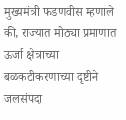मुख्यमंत्री फडणवीस म्हणाले की, राज्यात मोठ्या प्रमाणात ऊर्जा क्षेत्राच्या बळकटीकरणाच्या दृष्टीने जलसंपदा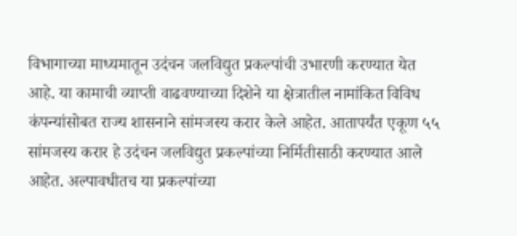विभागाच्या माध्यमातून उदंचन जलविद्युत प्रकल्पांची उभारणी करण्यात येत आहे. या कामाची व्याप्ती वाढवण्याच्या दिशेने या क्षेत्रातील नामांकित विविध कंपन्यांसोबत राज्य शासनाने सांमजस्य करार केले आहेत. आतापर्यंत एकूण ५५ सांमजस्य करार हे उदंचन जलविद्युत प्रकल्पांच्या निर्मितीसाठी करण्यात आले आहेत. अल्पावधीतच या प्रकल्पांच्या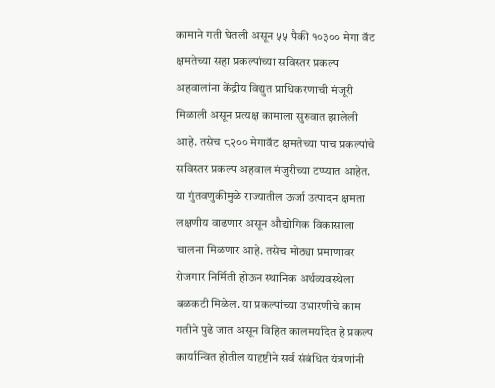कामाने गती घेतली असून ५५ पैकी १०३०० मेगा वॅट क्षमतेच्या सहा प्रकल्पांच्या सविस्तर प्रकल्प अहवालांना केंद्रीय विद्युत प्राधिकरणाची मंजूरी मिळाली असून प्रत्यक्ष कामाला सुरुवात झालेली आहे. तसेच ८२०० मेगावॅट क्षमतेच्या पाच प्रकल्पांचे सविस्तर प्रकल्प अहवाल मंजुरीच्या टप्प्यात आहेत. या गुंतवणुकीमुळे राज्यातील ऊर्जा उत्पादन क्षमता लक्षणीय वाढणार असून औद्योगिक विकासाला चालना मिळणार आहे. तसेच मोठ्या प्रमाणावर रोजगार निर्मिती होऊन स्थानिक अर्थव्यवस्थेला बळकटी मिळेल. या प्रकल्पांच्या उभारणीचे काम गतीने पुढे जात असून विहित कालमर्यादेत हे प्रकल्प कार्यान्वित होतील यादृष्टीने सर्व संबंधित यंत्रणांनी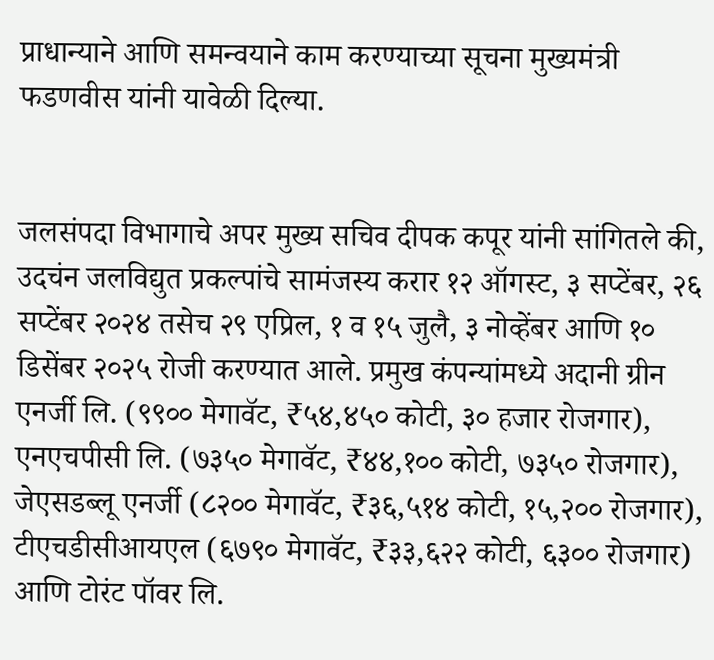प्राधान्याने आणि समन्वयाने काम करण्याच्या सूचना मुख्यमंत्री फडणवीस यांनी यावेळी दिल्या.


जलसंपदा विभागाचे अपर मुख्य सचिव दीपक कपूर यांनी सांगितले की, उदचंन जलविद्युत प्रकल्पांचे सामंजस्य करार १२ ऑगस्ट, ३ सप्टेंबर, २६ सप्टेंबर २०२४ तसेच २९ एप्रिल, १ व १५ जुलै, ३ नोव्हेंबर आणि १० डिसेंबर २०२५ रोजी करण्यात आले. प्रमुख कंपन्यांमध्ये अदानी ग्रीन एनर्जी लि. (९९०० मेगावॅट, ₹५४,४५० कोटी, ३० हजार रोजगार), एनएचपीसी लि. (७३५० मेगावॅट, ₹४४,१०० कोटी, ७३५० रोजगार), जेएसडब्लू एनर्जी (८२०० मेगावॅट, ₹३६,५१४ कोटी, १५,२०० रोजगार), टीएचडीसीआयएल (६७९० मेगावॅट, ₹३३,६२२ कोटी, ६३०० रोजगार) आणि टोरंट पॉवर लि.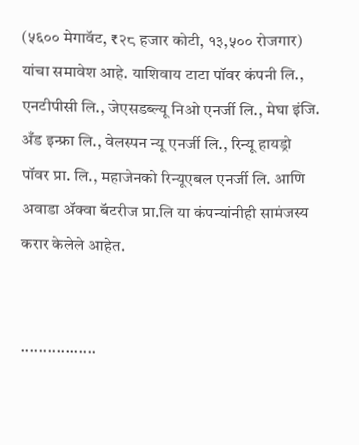(५६०० मेगावॅट, ₹२८ हजार कोटी, १३,५०० रोजगार) यांचा समावेश आहे. याशिवाय टाटा पॉवर कंपनी लि., एनटीपीसी लि., जेएसडब्ल्यू निओ एनर्जी लि., मेघा इंजि. अँड इन्फ्रा लि., वेलस्पन न्यू एनर्जी लि., रिन्यू हायड्रो पॉवर प्रा. लि., महाजेनको रिन्यूएबल एनर्जी लि. आणि अवाडा ॲक्वा बॅटरीज प्रा.लि या कंपन्यांनीही सामंजस्य करार केलेले आहेत.


.................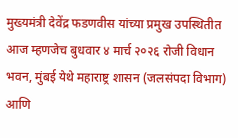मुख्यमंत्री देवेंद्र फडणवीस यांच्या प्रमुख उपस्थितीत आज म्हणजेच बुधवार ४ मार्च २०२६ रोजी विधान भवन, मुंबई येथे महाराष्ट्र शासन (जलसंपदा विभाग) आणि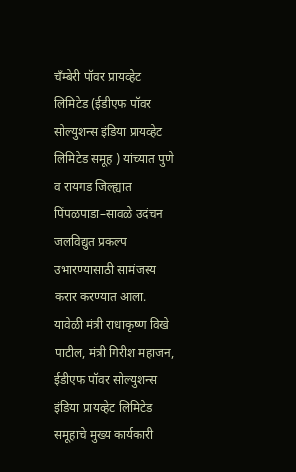चँम्बेरी पॉवर प्रायव्हेट लिमिटेड (ईडीएफ पॉवर सोल्युशन्स इंडिया प्रायव्हेट लिमिटेड समूह ) यांच्यात पुणे व रायगड जिल्ह्यात पिंपळपाडा–सावळे उदंचन जलविद्युत प्रकल्प उभारण्यासाठी सामंजस्य करार करण्यात आला. यावेळी मंत्री राधाकृष्ण विखे पाटील, मंत्री गिरीश महाजन, ईडीएफ पॉवर सोल्युशन्स इंडिया प्रायव्हेट लिमिटेड समूहाचे मुख्य कार्यकारी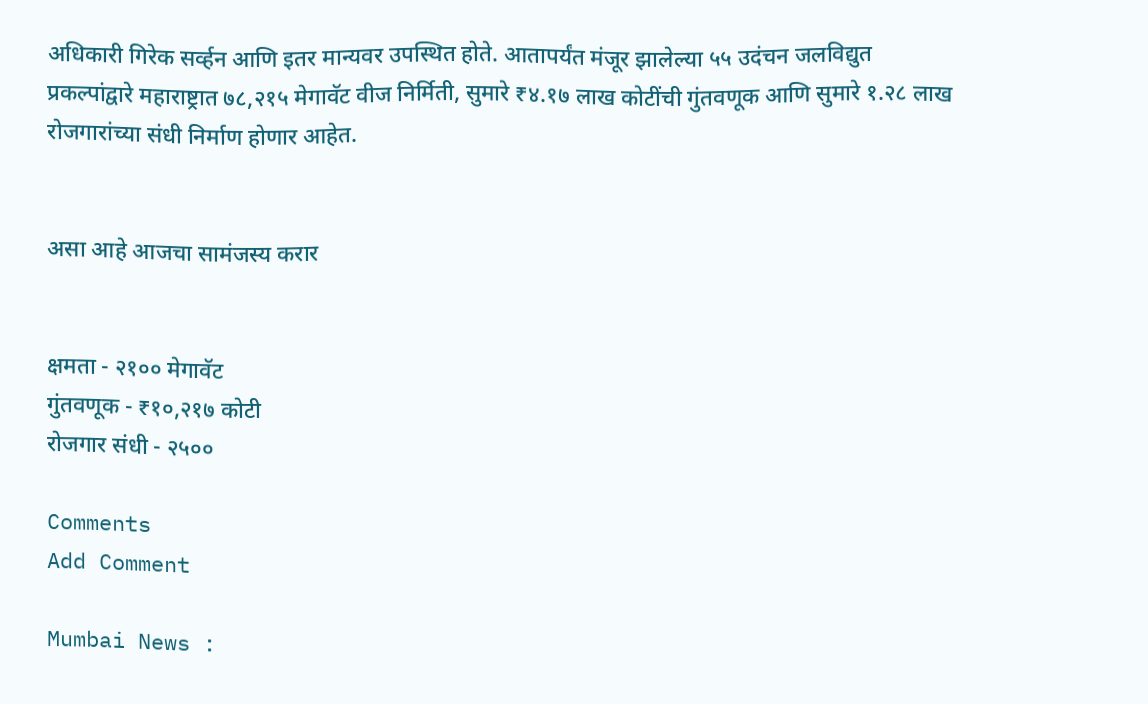अधिकारी गिरेक सर्व्हन आणि इतर मान्यवर उपस्थित होते. आतापर्यंत मंजूर झालेल्या ५५ उदंचन जलविद्युत प्रकल्पांद्वारे महाराष्ट्रात ७८,२१५ मेगावॅट वीज निर्मिती, सुमारे ₹४.१७ लाख कोटींची गुंतवणूक आणि सुमारे १.२८ लाख रोजगारांच्या संधी निर्माण होणार आहेत.


असा आहे आजचा सामंजस्य करार


क्षमता - २१०० मेगावॅट
गुंतवणूक - ₹१०,२१७ कोटी
रोजगार संधी - २५००

Comments
Add Comment

Mumbai News :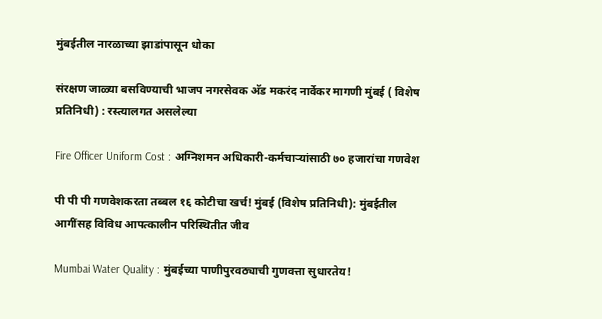मुंबईतील नारळाच्या झाडांपासून धोका

संरक्षण जाळ्या बसविण्याची भाजप नगरसेवक अ‍ॅड मकरंद नार्वेकर मागणी मुंबई ( विशेष प्रतिनिधी) : रस्त्यालगत असलेल्या

Fire Officer Uniform Cost : अग्निशमन अधिकारी-कर्मचाऱ्यांसाठी ७० हजारांचा गणवेश

पी पी पी गणवेशकरता तब्बल १६ कोटीचा खर्च! मुंबई (विशेष प्रतिनिधी): मुंबईतील आगींसह विविध आपत्कालीन परिस्थितीत जीव

Mumbai Water Quality : मुंबईच्या पाणीपुरवठ्याची गुणवत्ता सुधारतेय!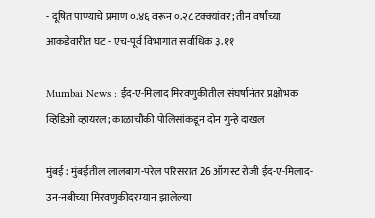- दूषित पाण्याचे प्रमाण ०.४६ वरून ०.२८ टक्क्यांवर; तीन वर्षांच्या आकडेवारीत घट - एच-पूर्व विभागात सर्वाधिक ३.११

Mumbai News : ईद-ए-मिलाद मिरवणुकीतील संघर्षानंतर प्रक्षोभक व्हिडिओ व्हायरल; काळाचौकी पोलिसांकडून दोन गुन्हे दाखल

मुंबई : मुंबईतील लालबाग-परेल परिसरात 26 ऑगस्ट रोजी ईद-ए-मिलाद-उन-नबीच्या मिरवणुकीदरम्यान झालेल्या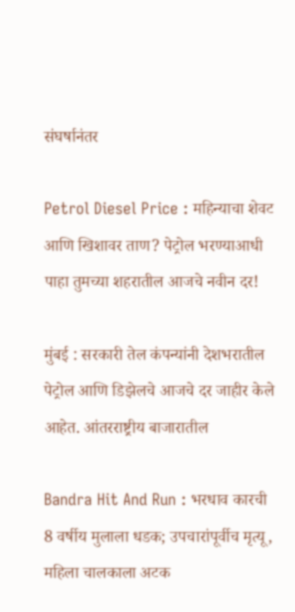संघर्षानंतर

Petrol Diesel Price : महिन्याचा शेवट आणि खिशावर ताण? पेट्रोल भरण्याआधी पाहा तुमच्या शहरातील आजचे नवीन दर!

मुंबई : सरकारी तेल कंपन्यांनी देशभरातील पेट्रोल आणि डिझेलचे आजचे दर जाहीर केले आहेत. आंतरराष्ट्रीय बाजारातील

Bandra Hit And Run : भरधाव कारची 8 वर्षीय मुलाला धडक; उपचारांपूर्वीच मृत्यू, महिला चालकाला अटक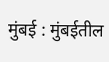मुंबई : मुंबईतील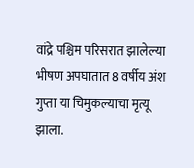वांद्रे पश्चिम परिसरात झालेल्या भीषण अपघातात 8 वर्षीय अंश गुप्ता या चिमुकल्याचा मृत्यू झाला.